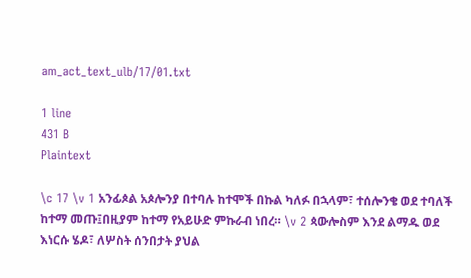am_act_text_ulb/17/01.txt

1 line
431 B
Plaintext

\c 17 \v 1 አንፊጶል አጶሎንያ በተባሉ ከተሞች በኩል ካለፉ በኋላም፣ ተሰሎንቄ ወደ ተባለች ከተማ መጡ፤በዚያም ከተማ የአይሁድ ምኩራብ ነበረ። \v 2 ጳውሎስም እንደ ልማዱ ወደ እነርሱ ሄዶ፣ ለሦስት ሰንበታት ያህል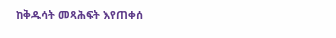ከቅዱሳት መጻሕፍት እየጠቀሰ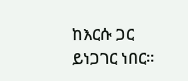ከእርሱ ጋር ይነጋገር ነበር።